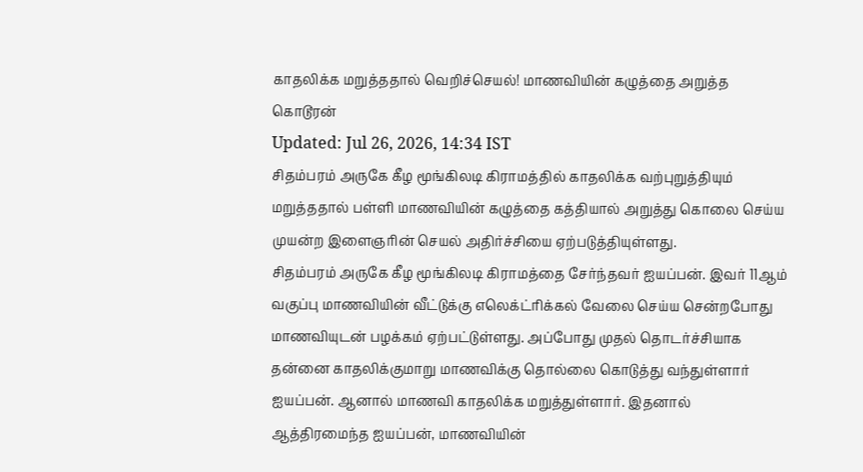காதலிக்க மறுத்ததால் வெறிச்செயல்! மாணவியின் கழுத்தை அறுத்த கொடூரன்
Updated: Jul 26, 2026, 14:34 IST
சிதம்பரம் அருகே கீழ மூங்கிலடி கிராமத்தில் காதலிக்க வற்புறுத்தியும் மறுத்ததால் பள்ளி மாணவியின் கழுத்தை கத்தியால் அறுத்து கொலை செய்ய முயன்ற இளைஞரின் செயல் அதிர்ச்சியை ஏற்படுத்தியுள்ளது.
சிதம்பரம் அருகே கீழ மூங்கிலடி கிராமத்தை சேர்ந்தவர் ஐயப்பன். இவர் 11ஆம் வகுப்பு மாணவியின் வீட்டுக்கு எலெக்ட்ரிக்கல் வேலை செய்ய சென்றபோது மாணவியுடன் பழக்கம் ஏற்பட்டுள்ளது. அப்போது முதல் தொடர்ச்சியாக தன்னை காதலிக்குமாறு மாணவிக்கு தொல்லை கொடுத்து வந்துள்ளார் ஐயப்பன். ஆனால் மாணவி காதலிக்க மறுத்துள்ளார். இதனால் ஆத்திரமைந்த ஐயப்பன், மாணவியின்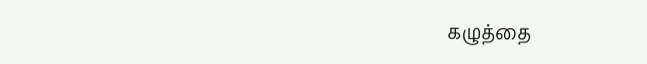கழுத்தை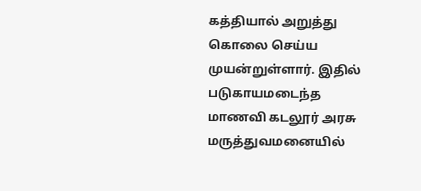கத்தியால் அறுத்து கொலை செய்ய முயன்றுள்ளார். இதில் படுகாயமடைந்த மாணவி கடலூர் அரசு மருத்துவமனையில்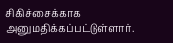சிகிச்சைக்காக அனுமதிக்கப்பட்டுள்ளார்.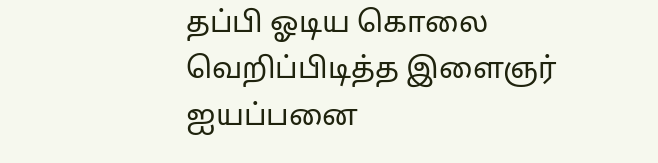தப்பி ஓடிய கொலை வெறிப்பிடித்த இளைஞர் ஐயப்பனை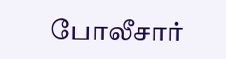போலீசார்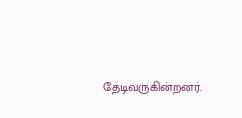தேடிவருகின்றனர்.